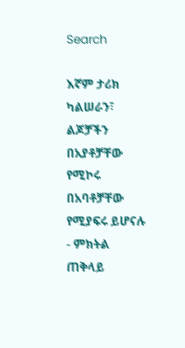Search

እኛም ታሪክ ካልሠራን፣ ልጆቻችን በአያቶቻቸው የሚኮሩ በአባቶቻቸው የሚያፍሩ ይሆናሉ - ምክትል ጠቅላይ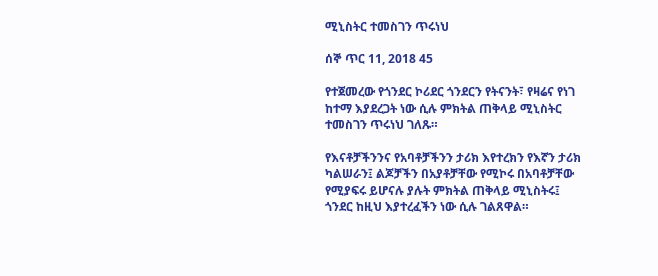ሚኒስትር ተመስገን ጥሩነህ

ሰኞ ጥር 11, 2018 45

የተጀመረው የጎንደር ኮሪደር ጎንደርን የትናንት፣ የዛሬና የነገ ከተማ እያደረጋት ነው ሲሉ ምክትል ጠቅላይ ሚኒስትር ተመስገን ጥሩነህ ገለጹ።

የእናቶቻችንንና የአባቶቻችንን ታሪክ እየተረክን የእኛን ታሪክ ካልሠራን፤ ልጆቻችን በአያቶቻቸው የሚኮሩ በአባቶቻቸው የሚያፍሩ ይሆናሉ ያሉት ምክትል ጠቅላይ ሚኒስትሩ፤ ጎንደር ከዚህ እያተረፈችን ነው ሲሉ ገልጸዋል።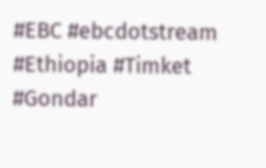#EBC #ebcdotstream #Ethiopia #Timket #Gondar